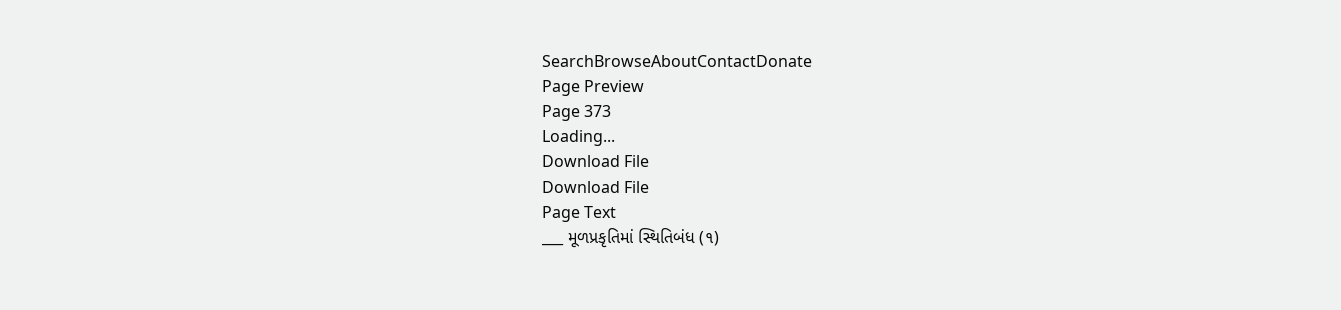SearchBrowseAboutContactDonate
Page Preview
Page 373
Loading...
Download File
Download File
Page Text
___ મૂળપ્રકૃતિમાં સ્થિતિબંધ (૧)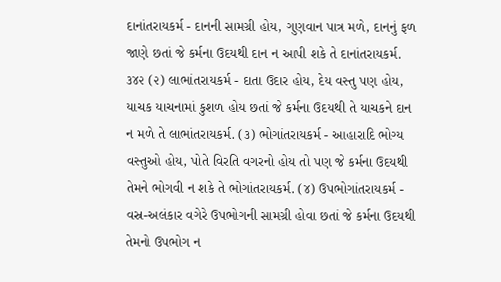દાનાંતરાયકર્મ - દાનની સામગ્રી હોય, ગુણવાન પાત્ર મળે, દાનનું ફળ જાણે છતાં જે કર્મના ઉદયથી દાન ન આપી શકે તે દાનાંતરાયકર્મ. ૩૪૨ (૨) લાભાંતરાયકર્મ - દાતા ઉદાર હોય, દેય વસ્તુ પણ હોય, યાચક યાચનામાં કુશળ હોય છતાં જે કર્મના ઉદયથી તે યાચકને દાન ન મળે તે લાભાંતરાયકર્મ. (૩) ભોગાંતરાયકર્મ - આહારાદિ ભોગ્ય વસ્તુઓ હોય, પોતે વિરતિ વગરનો હોય તો પણ જે કર્મના ઉદયથી તેમને ભોગવી ન શકે તે ભોગાંતરાયકર્મ. (૪) ઉપભોગાંતરાયકર્મ - વસ્ર-અલંકાર વગેરે ઉપભોગની સામગ્રી હોવા છતાં જે કર્મના ઉદયથી તેમનો ઉપભોગ ન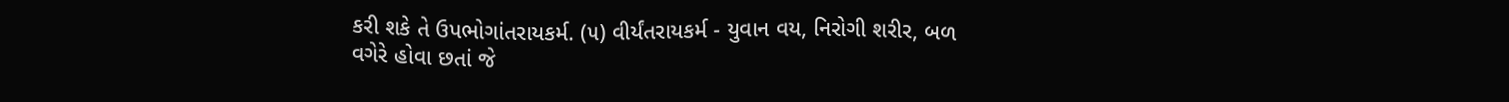કરી શકે તે ઉપભોગાંતરાયકર્મ. (૫) વીર્યંતરાયકર્મ - યુવાન વય, નિરોગી શરીર, બળ વગેરે હોવા છતાં જે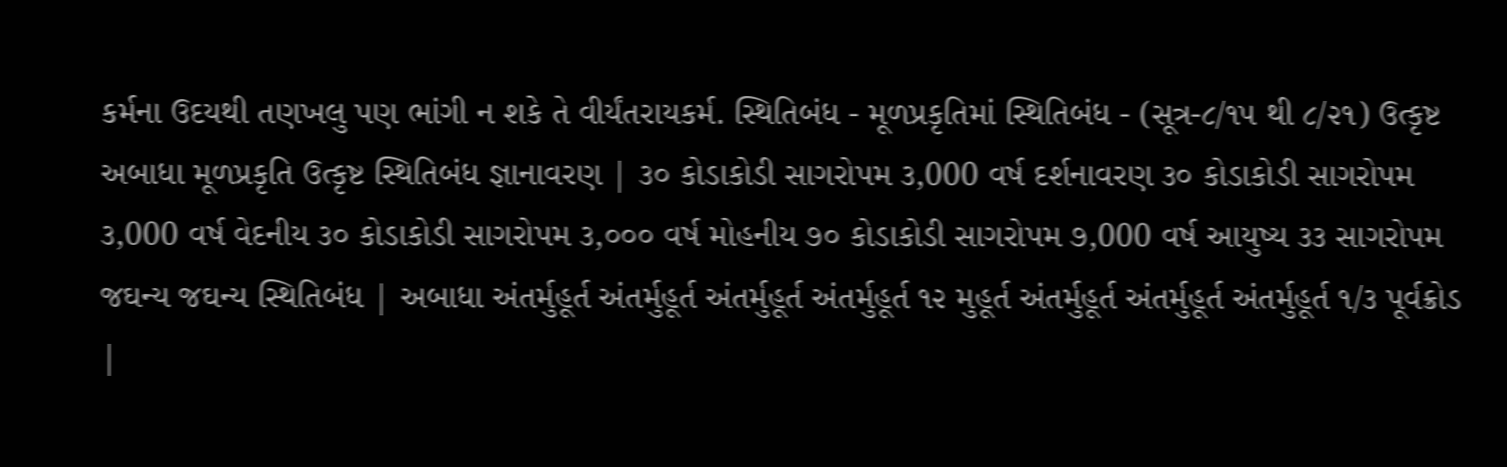કર્મના ઉદયથી તણખલુ પણ ભાંગી ન શકે તે વીર્યંતરાયકર્મ. સ્થિતિબંધ - મૂળપ્રકૃતિમાં સ્થિતિબંધ - (સૂત્ર-૮/૧૫ થી ૮/૨૧) ઉત્કૃષ્ટ અબાધા મૂળપ્રકૃતિ ઉત્કૃષ્ટ સ્થિતિબંધ જ્ઞાનાવરણ | ૩૦ કોડાકોડી સાગરોપમ ૩,000 વર્ષ દર્શનાવરણ ૩૦ કોડાકોડી સાગરોપમ ૩,000 વર્ષ વેદનીય ૩૦ કોડાકોડી સાગરોપમ ૩,૦૦૦ વર્ષ મોહનીય ૭૦ કોડાકોડી સાગરોપમ ૭,000 વર્ષ આયુષ્ય ૩૩ સાગરોપમ જઘન્ય જઘન્ય સ્થિતિબંધ | અબાધા અંતર્મુહૂર્ત અંતર્મુહૂર્ત અંતર્મુહૂર્ત અંતર્મુહૂર્ત ૧૨ મુહૂર્ત અંતર્મુહૂર્ત અંતર્મુહૂર્ત અંતર્મુહૂર્ત ૧/૩ પૂર્વક્રોડ |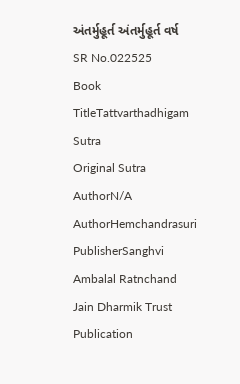અંતર્મુહૂર્ત અંતર્મુહૂર્ત વર્ષ
SR No.022525
Book TitleTattvarthadhigam Sutra
Original Sutra AuthorN/A
AuthorHemchandrasuri
PublisherSanghvi Ambalal Ratnchand Jain Dharmik Trust
Publication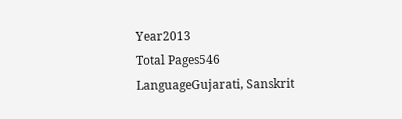Year2013
Total Pages546
LanguageGujarati, Sanskrit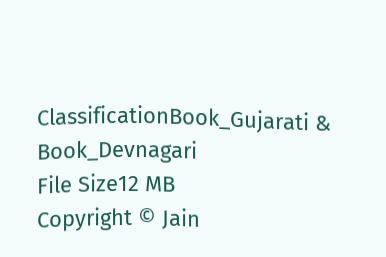ClassificationBook_Gujarati & Book_Devnagari
File Size12 MB
Copyright © Jain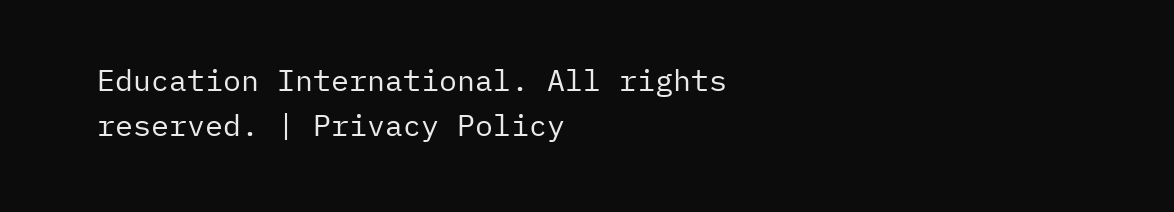Education International. All rights reserved. | Privacy Policy